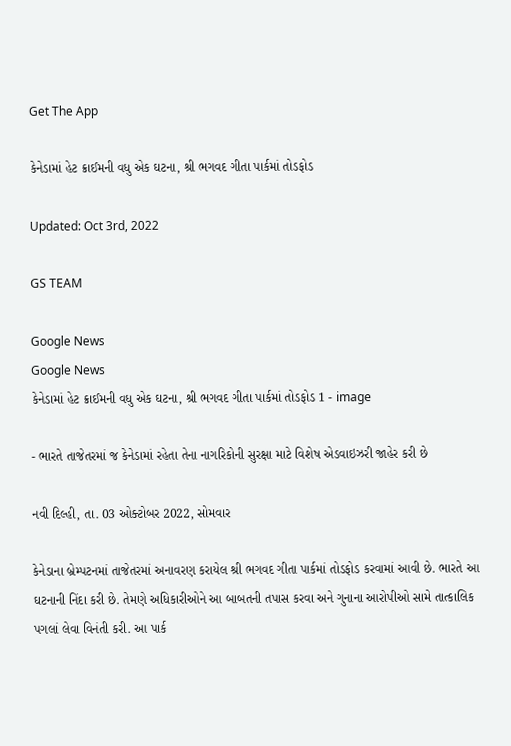Get The App

કેનેડામાં હેટ ક્રાઈમની વધુ એક ઘટના, શ્રી ભગવદ ગીતા પાર્કમાં તોડફોડ

Updated: Oct 3rd, 2022

GS TEAM

Google News
Google News
કેનેડામાં હેટ ક્રાઈમની વધુ એક ઘટના, શ્રી ભગવદ ગીતા પાર્કમાં તોડફોડ 1 - image

- ભારતે તાજેતરમાં જ કેનેડામાં રહેતા તેના નાગરિકોની સુરક્ષા માટે વિશેષ એડવાઇઝરી જાહેર કરી છે

નવી દિલ્હી, તા. 03 ઓક્ટોબર 2022, સોમવાર

કેનેડાના બ્રેમ્પટનમાં તાજેતરમાં અનાવરણ કરાયેલ શ્રી ભગવદ ગીતા પાર્કમાં તોડફોડ કરવામાં આવી છે. ભારતે આ ઘટનાની નિંદા કરી છે. તેમણે અધિકારીઓને આ બાબતની તપાસ કરવા અને ગુનાના આરોપીઓ સામે તાત્કાલિક પગલાં લેવા વિનંતી કરી. આ પાર્ક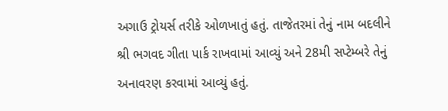અગાઉ ટ્રોયર્સ તરીકે ઓળખાતું હતું. તાજેતરમાં તેનું નામ બદલીને શ્રી ભગવદ ગીતા પાર્ક રાખવામાં આવ્યું અને 28મી સપ્ટેમ્બરે તેનું અનાવરણ કરવામાં આવ્યું હતું.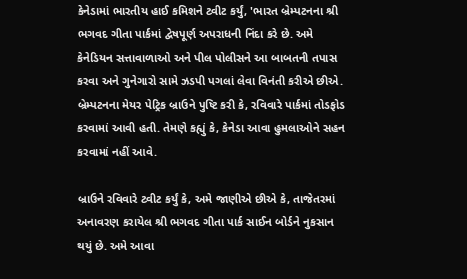કેનેડામાં ભારતીય હાઈ કમિશને ટ્વીટ કર્યું, 'ભારત બ્રેમ્પટનના શ્રી ભગવદ ગીતા પાર્કમાં દ્વેષપૂર્ણ અપરાધની નિંદા કરે છે. અમે કેનેડિયન સત્તાવાળાઓ અને પીલ પોલીસને આ બાબતની તપાસ કરવા અને ગુનેગારો સામે ઝડપી પગલાં લેવા વિનંતી કરીએ છીએ. બ્રેમ્પટનના મેયર પેટ્રિક બ્રાઉને પુષ્ટિ કરી કે, રવિવારે પાર્કમાં તોડફોડ કરવામાં આવી હતી. તેમણે કહ્યું કે, કેનેડા આવા હુમલાઓને સહન કરવામાં નહીં આવે.

બ્રાઉને રવિવારે ટ્વીટ કર્યું કે, અમે જાણીએ છીએ કે, તાજેતરમાં અનાવરણ કરાયેલ શ્રી ભગવદ ગીતા પાર્ક સાઈન બોર્ડને નુકસાન થયું છે. અમે આવા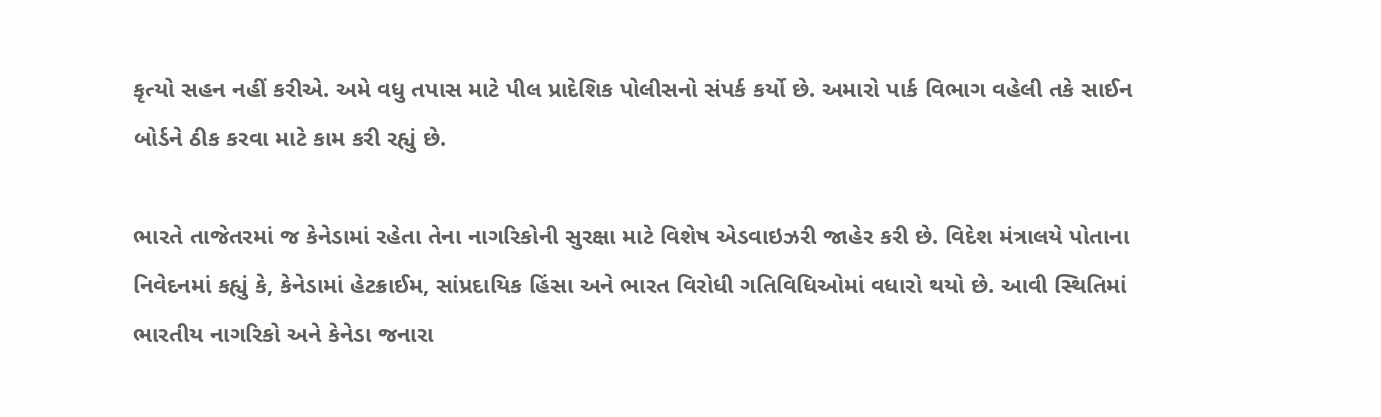કૃત્યો સહન નહીં કરીએ. અમે વધુ તપાસ માટે પીલ પ્રાદેશિક પોલીસનો સંપર્ક કર્યો છે. અમારો પાર્ક વિભાગ વહેલી તકે સાઈન બોર્ડને ઠીક કરવા માટે કામ કરી રહ્યું છે.

ભારતે તાજેતરમાં જ કેનેડામાં રહેતા તેના નાગરિકોની સુરક્ષા માટે વિશેષ એડવાઇઝરી જાહેર કરી છે. વિદેશ મંત્રાલયે પોતાના નિવેદનમાં કહ્યું કે, કેનેડામાં હેટક્રાઈમ, સાંપ્રદાયિક હિંસા અને ભારત વિરોધી ગતિવિધિઓમાં વધારો થયો છે. આવી સ્થિતિમાં ભારતીય નાગરિકો અને કેનેડા જનારા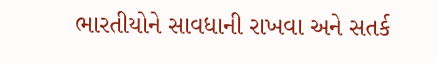ભારતીયોને સાવધાની રાખવા અને સતર્ક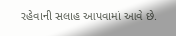રહેવાની સલાહ આપવામાં આવે છે.